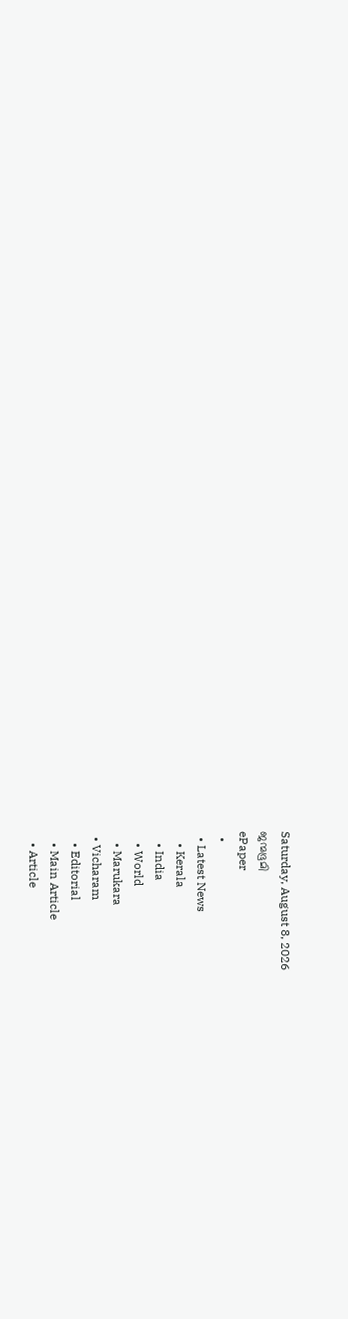Saturday, August 8, 2026
ജന്മഭൂമി
ePaper
  •
  • Latest News
    • Kerala
    • India
    • World
    • Marukara
  • Vicharam
    • Editorial
    • Main Article
    • Article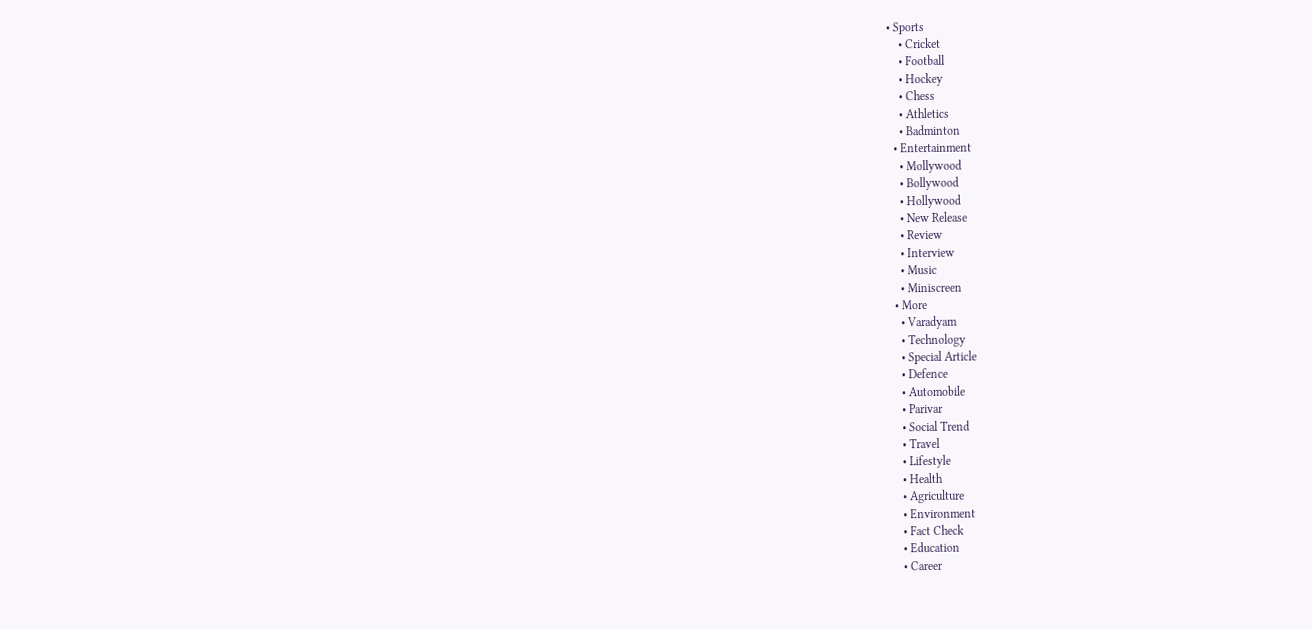• Sports
    • Cricket
    • Football
    • Hockey
    • Chess
    • Athletics
    • Badminton
  • Entertainment
    • Mollywood
    • Bollywood
    • Hollywood
    • New Release
    • Review
    • Interview
    • Music
    • Miniscreen
  • More
    • Varadyam
    • Technology
    • Special Article
    • Defence
    • Automobile
    • Parivar
    • Social Trend
    • Travel
    • Lifestyle
    • Health
    • Agriculture
    • Environment
    • Fact Check
    • Education
    • Career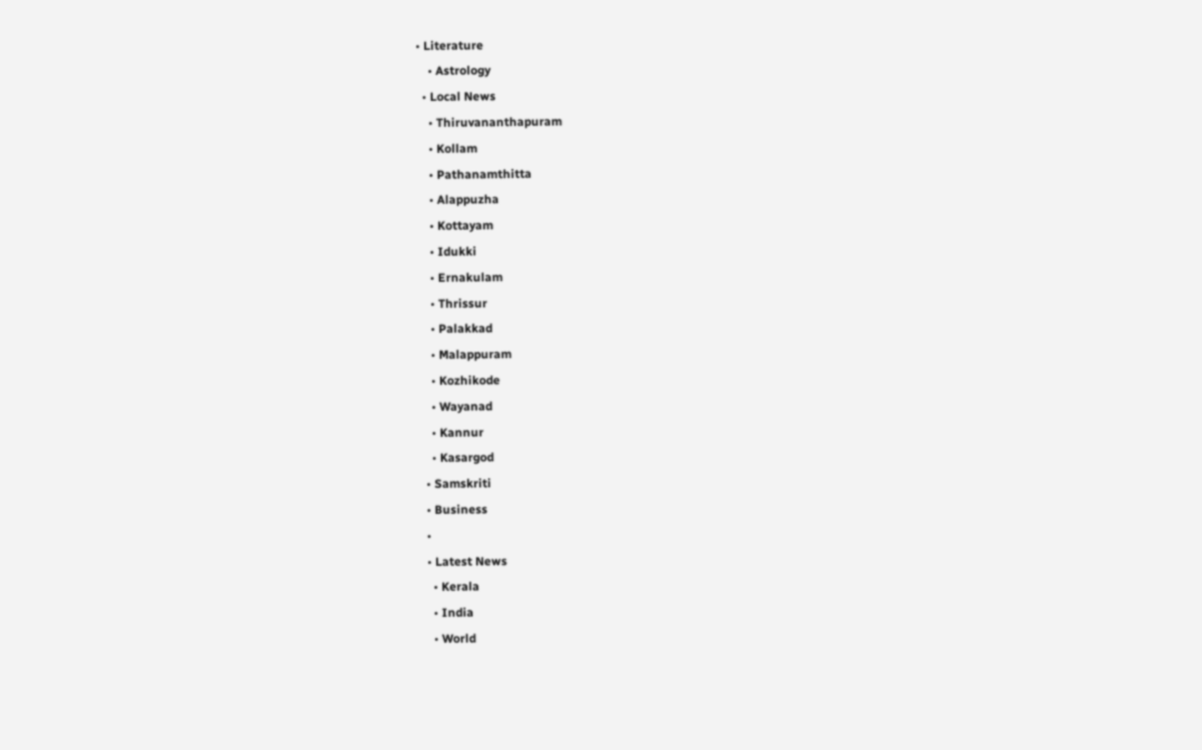• Literature
    • Astrology
  • Local News
    • Thiruvananthapuram
    • Kollam
    • Pathanamthitta
    • Alappuzha
    • Kottayam
    • Idukki
    • Ernakulam
    • Thrissur
    • Palakkad
    • Malappuram
    • Kozhikode
    • Wayanad
    • Kannur
    • Kasargod
  • Samskriti
  • Business
  •
  • Latest News
    • Kerala
    • India
    • World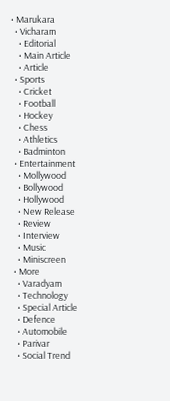• Marukara
  • Vicharam
    • Editorial
    • Main Article
    • Article
  • Sports
    • Cricket
    • Football
    • Hockey
    • Chess
    • Athletics
    • Badminton
  • Entertainment
    • Mollywood
    • Bollywood
    • Hollywood
    • New Release
    • Review
    • Interview
    • Music
    • Miniscreen
  • More
    • Varadyam
    • Technology
    • Special Article
    • Defence
    • Automobile
    • Parivar
    • Social Trend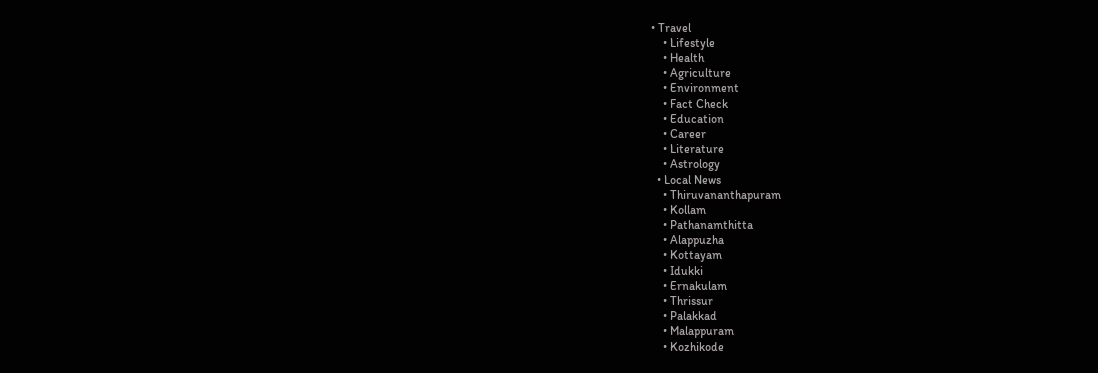• Travel
    • Lifestyle
    • Health
    • Agriculture
    • Environment
    • Fact Check
    • Education
    • Career
    • Literature
    • Astrology
  • Local News
    • Thiruvananthapuram
    • Kollam
    • Pathanamthitta
    • Alappuzha
    • Kottayam
    • Idukki
    • Ernakulam
    • Thrissur
    • Palakkad
    • Malappuram
    • Kozhikode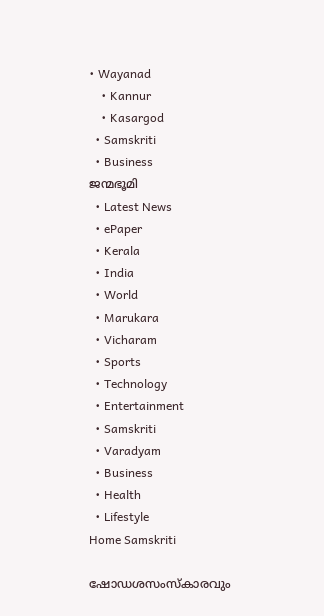• Wayanad
    • Kannur
    • Kasargod
  • Samskriti
  • Business
ജന്മഭൂമി
  • Latest News
  • ePaper
  • Kerala
  • India
  • World
  • Marukara
  • Vicharam
  • Sports
  • Technology
  • Entertainment
  • Samskriti
  • Varadyam
  • Business
  • Health
  • Lifestyle
Home Samskriti

ഷോഡശസംസ്‌കാരവും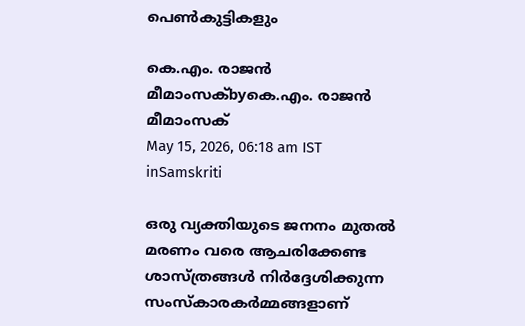പെണ്‍കുട്ടികളും

കെ.എം. രാജന്‍ മീമാംസക്byകെ.എം. രാജന്‍ മീമാംസക്
May 15, 2026, 06:18 am IST
inSamskriti

ഒരു വ്യക്തിയുടെ ജനനം മുതല്‍ മരണം വരെ ആചരിക്കേണ്ട ശാസ്ത്രങ്ങള്‍ നിര്‍ദ്ദേശിക്കുന്ന സംസ്‌കാരകര്‍മ്മങ്ങളാണ്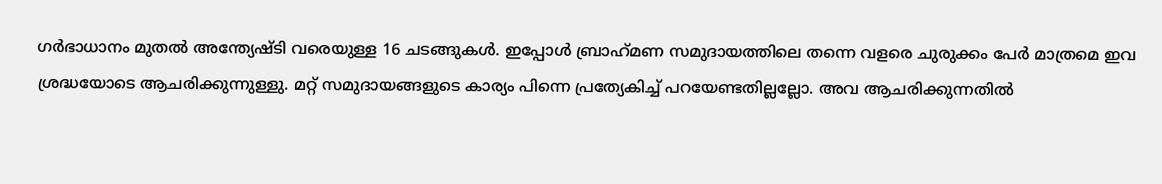ഗര്‍ഭാധാനം മുതല്‍ അന്ത്യേഷ്ടി വരെയുള്ള 16 ചടങ്ങുകള്‍. ഇപ്പോള്‍ ബ്രാഹ്‌മണ സമുദായത്തിലെ തന്നെ വളരെ ചുരുക്കം പേര്‍ മാത്രമെ ഇവ ശ്രദ്ധയോടെ ആചരിക്കുന്നുള്ളു. മറ്റ് സമുദായങ്ങളുടെ കാര്യം പിന്നെ പ്രത്യേകിച്ച് പറയേണ്ടതില്ലല്ലോ. അവ ആചരിക്കുന്നതില്‍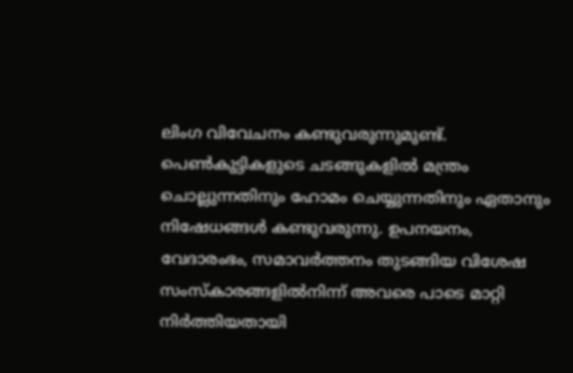ലിംഗ വിവേചനം കണ്ടുവരുന്നുമുണ്ട്. പെണ്‍കുട്ടികളുടെ ചടങ്ങുകളില്‍ മന്ത്രം ചൊല്ലുന്നതിനും ഹോമം ചെയ്യുന്നതിനും ഏതാനും നിഷേധങ്ങള്‍ കണ്ടുവരുന്നു. ഉപനയനം, വേദാരംഭം, സമാവര്‍ത്തനം തുടങ്ങിയ വിശേഷ സംസ്‌കാരങ്ങളില്‍നിന്ന് അവരെ പാടെ മാറ്റി നിര്‍ത്തിയതായി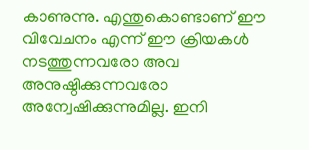കാണുന്നു. എന്തുകൊണ്ടാണ് ഈ വിവേചനം എന്ന് ഈ ക്രിയകള്‍ നടത്തുന്നവരോ അവ അനുഷ്ഠിക്കുന്നവരോ അന്വേഷിക്കുന്നുമില്ല. ഇനി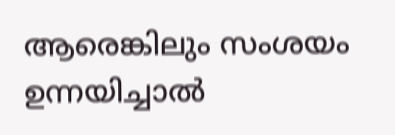ആരെങ്കിലും സംശയം ഉന്നയിച്ചാല്‍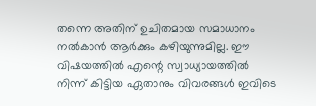തന്നെ അതിന് ഉചിതമായ സമാധാനം നല്‍കാന്‍ ആര്‍ക്കും കഴിയുന്നുമില്ല. ഈ വിഷയത്തില്‍ എന്റെ സ്വാധ്യായത്തില്‍ നിന്ന് കിട്ടിയ ഏതാനും വിവരങ്ങള്‍ ഇവിടെ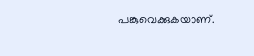പങ്കുവെക്കുകയാണ്.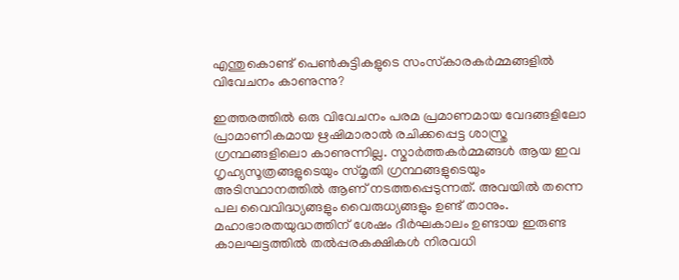എന്തുകൊണ്ട് പെണ്‍കുട്ടികളുടെ സംസ്‌കാരകര്‍മ്മങ്ങളില്‍ വിവേചനം കാണുന്നു?

ഇത്തരത്തില്‍ ഒരു വിവേചനം പരമ പ്രമാണമായ വേദങ്ങളിലോ പ്രാമാണികമായ ഋഷിമാരാല്‍ രചിക്കപ്പെട്ട ശാസ്ത്ര ഗ്രന്ഥങ്ങളിലൊ കാണുന്നില്ല. സ്മാര്‍ത്തകര്‍മ്മങ്ങള്‍ ആയ ഇവ ഗൃഹ്യസൂത്രങ്ങളുടെയും സ്മൃതി ഗ്രന്ഥങ്ങളുടെയും അടിസ്ഥാനത്തില്‍ ആണ് നടത്തപ്പെടുന്നത്. അവയില്‍ തന്നെ പല വൈവിദ്ധ്യങ്ങളും വൈരുധ്യങ്ങളും ഉണ്ട് താനും. മഹാഭാരതയുദ്ധത്തിന് ശേഷം ദീര്‍ഘകാലം ഉണ്ടായ ഇരുണ്ട കാലഘട്ടത്തില്‍ തല്‍പ്പരകക്ഷികള്‍ നിരവധി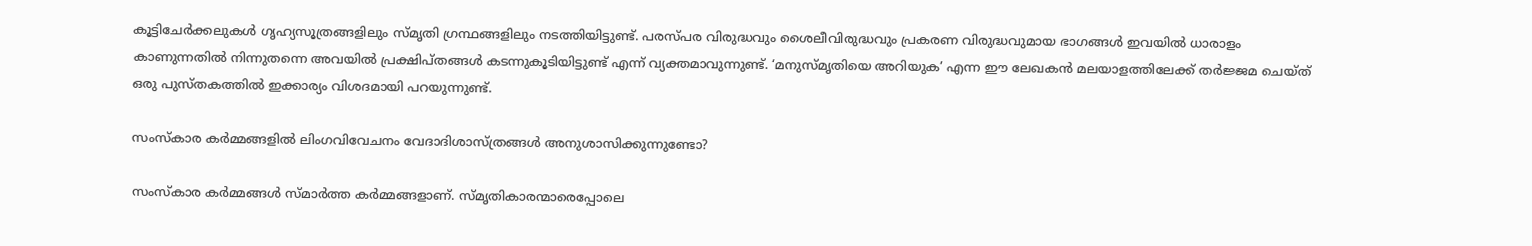കൂട്ടിചേര്‍ക്കലുകള്‍ ഗൃഹ്യസൂത്രങ്ങളിലും സ്മൃതി ഗ്രന്ഥങ്ങളിലും നടത്തിയിട്ടുണ്ട്. പരസ്പര വിരുദ്ധവും ശൈലീവിരുദ്ധവും പ്രകരണ വിരുദ്ധവുമായ ഭാഗങ്ങള്‍ ഇവയില്‍ ധാരാളം കാണുന്നതില്‍ നിന്നുതന്നെ അവയില്‍ പ്രക്ഷിപ്തങ്ങള്‍ കടന്നുകൂടിയിട്ടുണ്ട് എന്ന് വ്യക്തമാവുന്നുണ്ട്. ‘മനുസ്മൃതിയെ അറിയുക’ എന്ന ഈ ലേഖകന്‍ മലയാളത്തിലേക്ക് തര്‍ജ്ജമ ചെയ്ത് ഒരു പുസ്തകത്തില്‍ ഇക്കാര്യം വിശദമായി പറയുന്നുണ്ട്.

സംസ്‌കാര കര്‍മ്മങ്ങളില്‍ ലിംഗവിവേചനം വേദാദിശാസ്ത്രങ്ങള്‍ അനുശാസിക്കുന്നുണ്ടോ?

സംസ്‌കാര കര്‍മ്മങ്ങള്‍ സ്മാര്‍ത്ത കര്‍മ്മങ്ങളാണ്. സ്മൃതികാരന്മാരെപ്പോലെ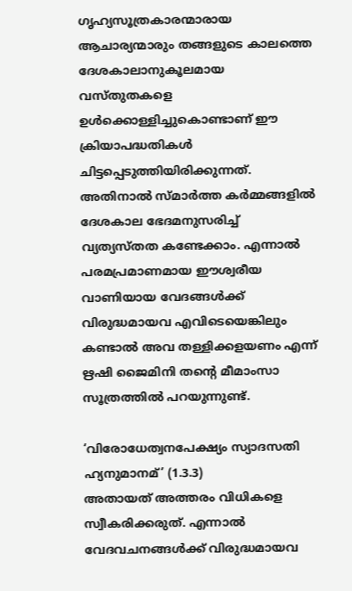ഗൃഹ്യസൂത്രകാരന്മാരായ ആചാര്യന്മാരും തങ്ങളുടെ കാലത്തെ ദേശകാലാനുകൂലമായ വസ്തുതകളെ ഉള്‍ക്കൊള്ളിച്ചുകൊണ്ടാണ് ഈ ക്രിയാപദ്ധതികള്‍ ചിട്ടപ്പെടുത്തിയിരിക്കുന്നത്. അതിനാല്‍ സ്മാര്‍ത്ത കര്‍മ്മങ്ങളില്‍ ദേശകാല ഭേദമനുസരിച്ച് വ്യത്യസ്തത കണ്ടേക്കാം. എന്നാല്‍ പരമപ്രമാണമായ ഈശ്വരീയ വാണിയായ വേദങ്ങള്‍ക്ക് വിരുദ്ധമായവ എവിടെയെങ്കിലും കണ്ടാല്‍ അവ തള്ളിക്കളയണം എന്ന് ഋഷി ജൈമിനി തന്റെ മീമാംസാ സൂത്രത്തില്‍ പറയുന്നുണ്ട്.

‘വിരോധേത്വനപേക്ഷ്യം സ്യാദസതി ഹ്യനുമാനമ്’ (1.3.3)
അതായത് അത്തരം വിധികളെ സ്വീകരിക്കരുത്. എന്നാല്‍ വേദവചനങ്ങള്‍ക്ക് വിരുദ്ധമായവ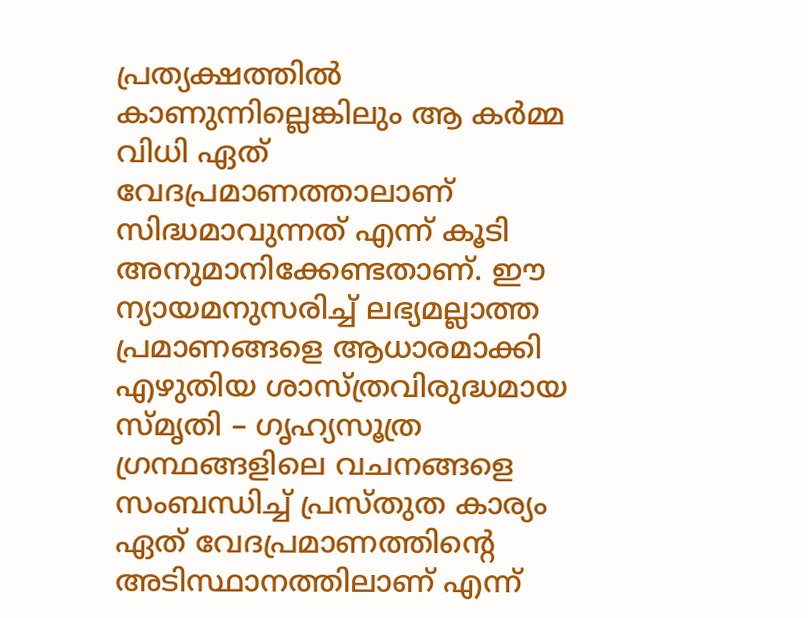പ്രത്യക്ഷത്തില്‍ കാണുന്നില്ലെങ്കിലും ആ കര്‍മ്മ വിധി ഏത് വേദപ്രമാണത്താലാണ് സിദ്ധമാവുന്നത് എന്ന് കൂടി അനുമാനിക്കേണ്ടതാണ്. ഈ
ന്യായമനുസരിച്ച് ലഭ്യമല്ലാത്ത പ്രമാണങ്ങളെ ആധാരമാക്കി എഴുതിയ ശാസ്ത്രവിരുദ്ധമായ സ്മൃതി – ഗൃഹ്യസൂത്ര ഗ്രന്ഥങ്ങളിലെ വചനങ്ങളെ സംബന്ധിച്ച് പ്രസ്തുത കാര്യം ഏത് വേദപ്രമാണത്തിന്റെ അടിസ്ഥാനത്തിലാണ് എന്ന്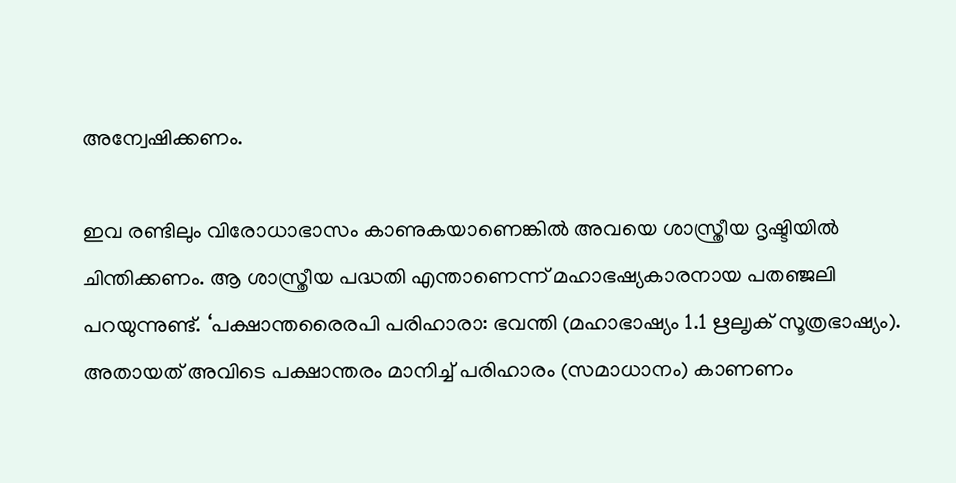അന്വേഷിക്കണം.

ഇവ രണ്ടിലും വിരോധാഭാസം കാണുകയാണെങ്കില്‍ അവയെ ശാസ്ത്രീയ ദൃഷ്ടിയില്‍ ചിന്തിക്കണം. ആ ശാസ്ത്രീയ പദ്ധതി എന്താണെന്ന് മഹാഭഷ്യകാരനായ പതഞ്ജലി പറയുന്നുണ്ട്. ‘പക്ഷാന്തരൈരപി പരിഹാരാ: ഭവന്തി (മഹാഭാഷ്യം 1.1 ഋലൃക് സൂത്രഭാഷ്യം). അതായത് അവിടെ പക്ഷാന്തരം മാനിച്ച് പരിഹാരം (സമാധാനം) കാണണം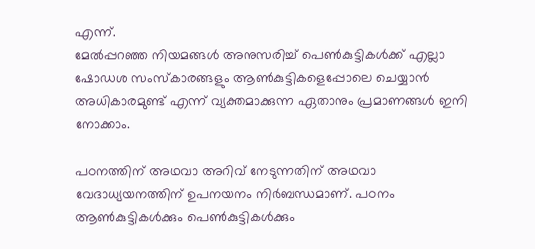എന്ന്.
മേല്‍പ്പറഞ്ഞ നിയമങ്ങള്‍ അനുസരിച്ച് പെണ്‍കുട്ടികള്‍ക്ക് എല്ലാ ഷോഡശ സംസ്‌കാരങ്ങളും ആണ്‍കുട്ടികളെപ്പോലെ ചെയ്യാന്‍ അധികാരമുണ്ട് എന്ന് വ്യക്തമാക്കുന്ന ഏതാനും പ്രമാണങ്ങള്‍ ഇനി നോക്കാം.

പഠനത്തിന് അഥവാ അറിവ് നേടുന്നതിന് അഥവാ വേദാധ്യയനത്തിന് ഉപനയനം നിര്‍ബന്ധമാണ്. പഠനം ആണ്‍കുട്ടികള്‍ക്കും പെണ്‍കുട്ടികള്‍ക്കും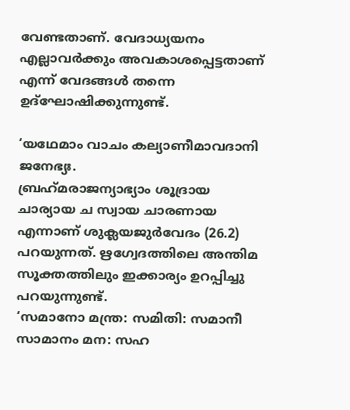വേണ്ടതാണ്. വേദാധ്യയനം എല്ലാവര്‍ക്കും അവകാശപ്പെട്ടതാണ് എന്ന് വേദങ്ങള്‍ തന്നെ ഉദ്‌ഘോഷിക്കുന്നുണ്ട്.

‘യഥേമാം വാചം കല്യാണീമാവദാനി ജനേഭ്യഃ.
ബ്രഹ്‌മരാജന്യാഭ്യാം ശൂദ്രായ ചാര്യായ ച സ്വായ ചാരണായ
എന്നാണ് ശുക്ലയജുര്‍വേദം (26.2) പറയുന്നത്. ഋഗ്വേദത്തിലെ അന്തിമ സൂക്തത്തിലും ഇക്കാര്യം ഉറപ്പിച്ചു പറയുന്നുണ്ട്.
‘സമാനോ മന്ത്ര: സമിതി: സമാനീ
സാമാനം മന: സഹ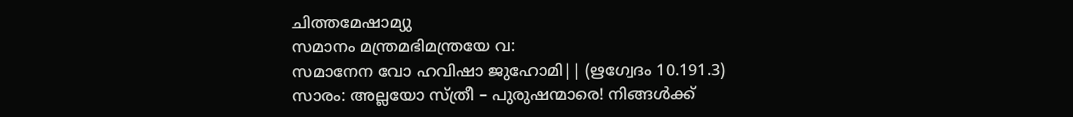ചിത്തമേഷാമ്യു
സമാനം മന്ത്രമഭിമന്ത്രയേ വ:
സമാനേന വോ ഹവിഷാ ജുഹോമി|| (ഋഗ്വേദം 10.191.3)
സാരം: അല്ലയോ സ്ത്രീ – പുരുഷന്മാരെ! നിങ്ങള്‍ക്ക്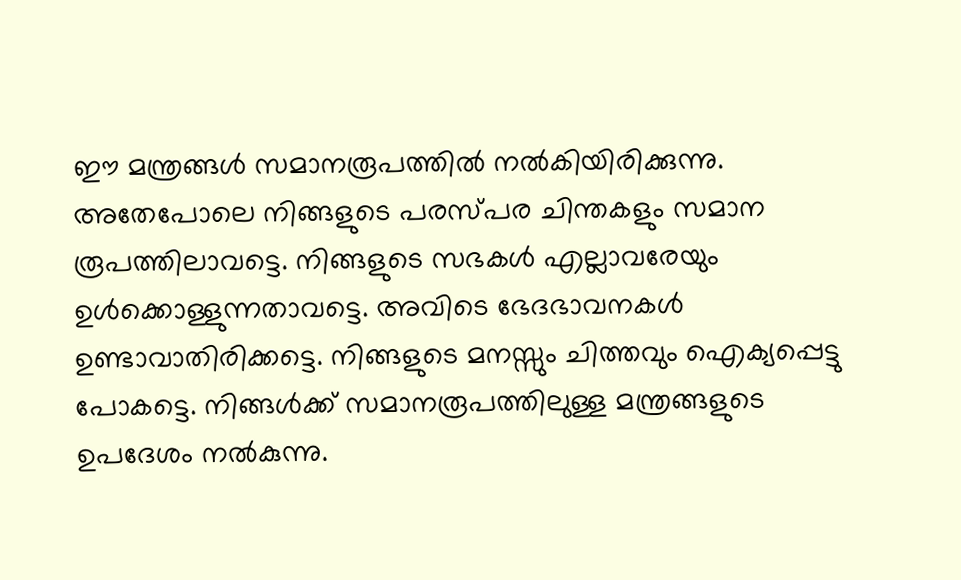ഈ മന്ത്രങ്ങള്‍ സമാനരൂപത്തില്‍ നല്‍കിയിരിക്കുന്നു. അതേപോലെ നിങ്ങളുടെ പരസ്പര ചിന്തകളും സമാന രൂപത്തിലാവട്ടെ. നിങ്ങളുടെ സഭകള്‍ എല്ലാവരേയും ഉള്‍ക്കൊള്ളുന്നതാവട്ടെ. അവിടെ ഭേദഭാവനകള്‍ ഉണ്ടാവാതിരിക്കട്ടെ. നിങ്ങളുടെ മനസ്സും ചിത്തവും ഐക്യപ്പെട്ടു പോകട്ടെ. നിങ്ങള്‍ക്ക് സമാനരൂപത്തിലുള്ള മന്ത്രങ്ങളുടെ ഉപദേശം നല്‍കുന്നു.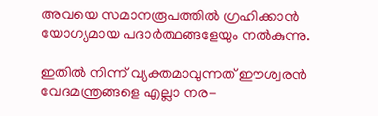അവയെ സമാനരൂപത്തില്‍ ഗ്രഹിക്കാന്‍ യോഗ്യമായ പദാര്‍ത്ഥങ്ങളേയും നല്‍കുന്നു.

ഇതില്‍ നിന്ന് വ്യക്തമാവുന്നത് ഈശ്വരന്‍ വേദമന്ത്രങ്ങളെ എല്ലാ നര-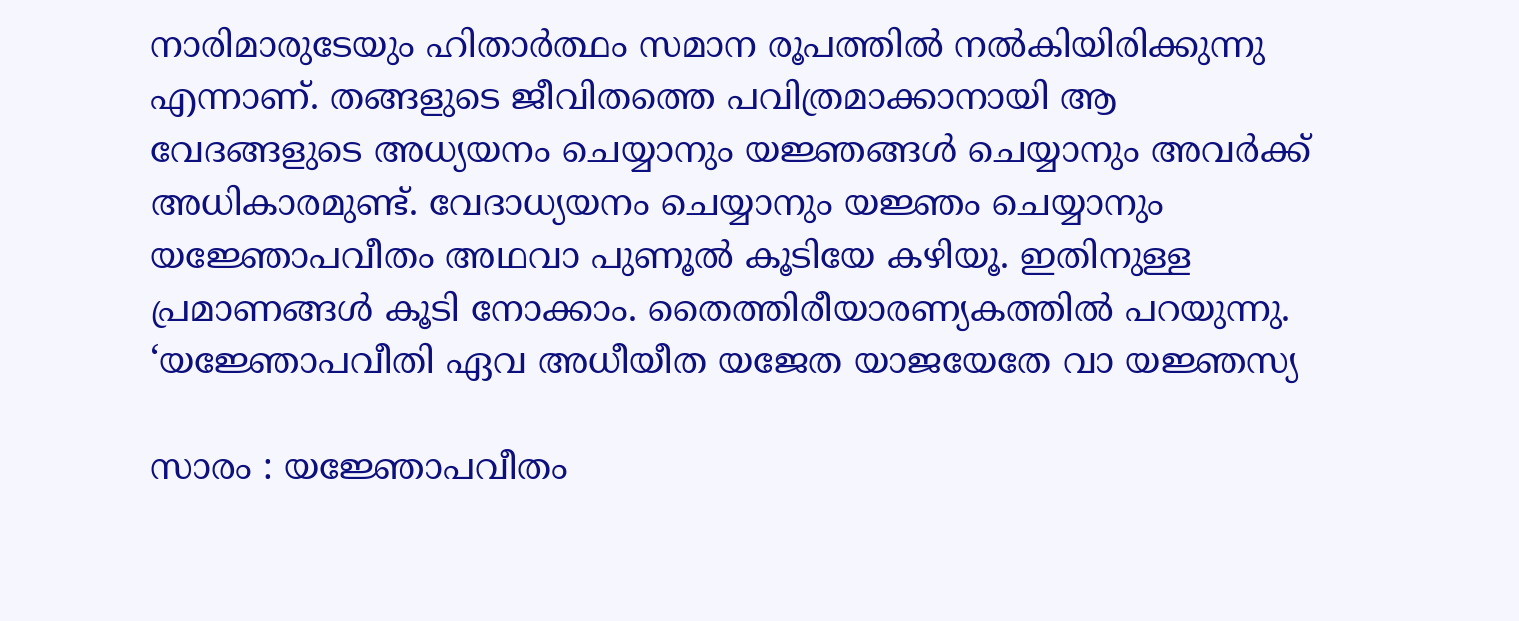നാരിമാരുടേയും ഹിതാര്‍ത്ഥം സമാന രൂപത്തില്‍ നല്‍കിയിരിക്കുന്നു എന്നാണ്. തങ്ങളുടെ ജീവിതത്തെ പവിത്രമാക്കാനായി ആ വേദങ്ങളുടെ അധ്യയനം ചെയ്യാനും യജ്ഞങ്ങള്‍ ചെയ്യാനും അവര്‍ക്ക് അധികാരമുണ്ട്. വേദാധ്യയനം ചെയ്യാനും യജ്ഞം ചെയ്യാനും യജ്ഞോപവീതം അഥവാ പുണൂല്‍ കൂടിയേ കഴിയൂ. ഇതിനുള്ള പ്രമാണങ്ങള്‍ കൂടി നോക്കാം. തൈത്തിരീയാരണ്യകത്തില്‍ പറയുന്നു. ‘യജ്ഞോപവീതി ഏവ അധീയീത യജേത യാജയേതേ വാ യജ്ഞസ്യ

സാരം : യജ്ഞോപവീതം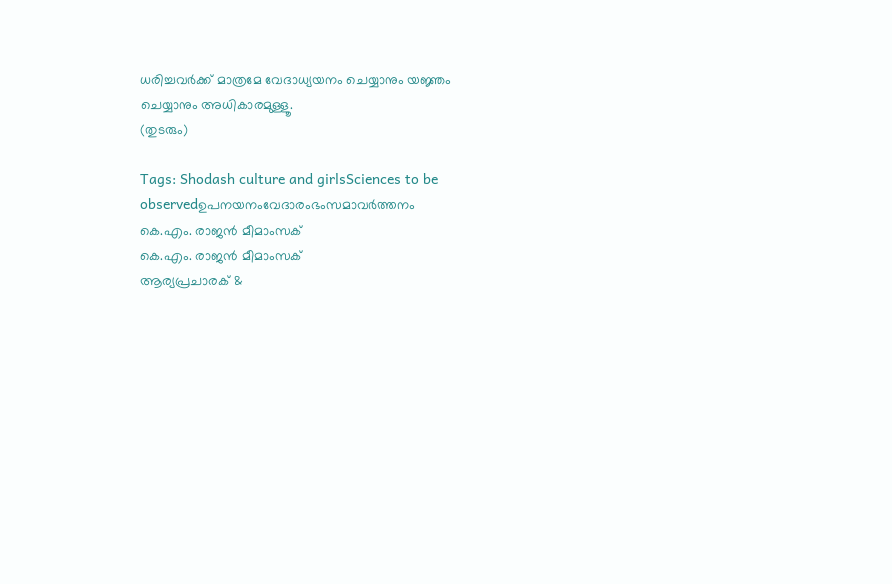ധരിച്ചവര്‍ക്ക് മാത്രമേ വേദാധ്യയനം ചെയ്യാനും യജ്ഞം ചെയ്യാനും അധികാരമുള്ളൂ.
(തുടരും)

Tags: Shodash culture and girlsSciences to be observedഉപനയനംവേദാരംഭംസമാവര്‍ത്തനം
കെ.എം. രാജന്‍ മീമാംസക്
കെ.എം. രാജന്‍ മീമാംസക്
ആര്യപ്രചാരക് &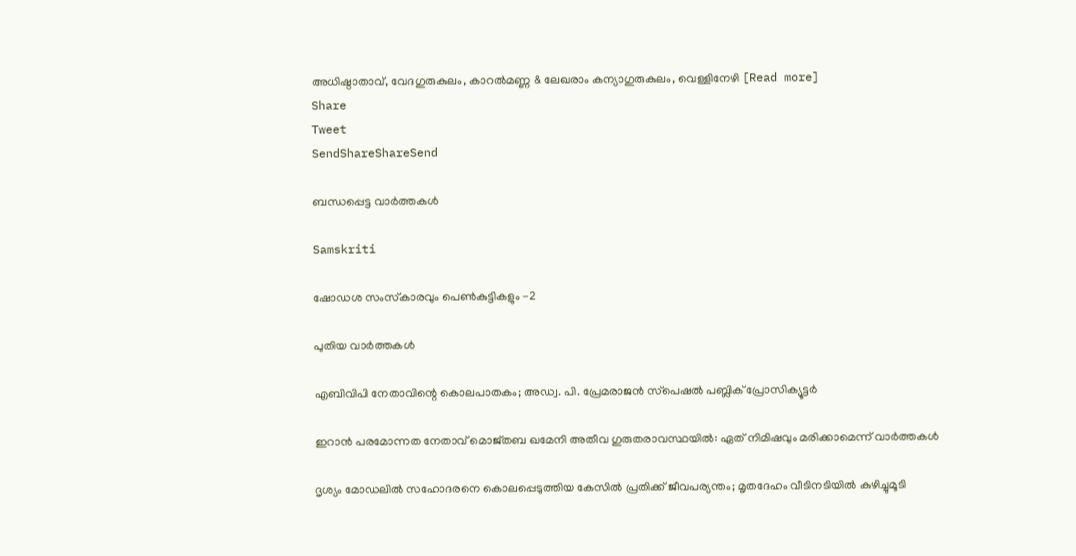അധിഷ്ഠാതാവ്, വേദഗുരുകുലം, കാറല്‍മണ്ണ & ലേഖരാം കന്യാഗുരുകുലം, വെള്ളിനേഴി [Read more]
Share
Tweet
SendShareShareSend

ബന്ധപ്പെട്ട വാര്‍ത്തകള്‍

Samskriti

ഷോഡശ സംസ്‌കാരവും പെണ്‍കുട്ടികളും -2

പുതിയ വാര്‍ത്തകള്‍

എബിവിപി നേതാവിന്റെ കൊലപാതകം; അഡ്വ. പി. പ്രേമരാജന്‍ സ്‌പെഷല്‍ പബ്ലിക് പ്രോസിക്യൂട്ടര്‍

ഇറാൻ പരമോന്നത നേതാവ് മൊജ്തബ ഖമേനി അതീവ ഗുരുതരാവസ്ഥയില്‍: ഏത് നിമിഷവും മരിക്കാമെന്ന് വാർത്തകൾ

ദൃശ്യം മോഡലിൽ സഹോദരനെ കൊലപ്പെടുത്തിയ കേസിൽ പ്രതിക്ക് ജീവപര്യന്തം; മൃതദേഹം വീടിനടിയിൽ കുഴിച്ചുമൂടി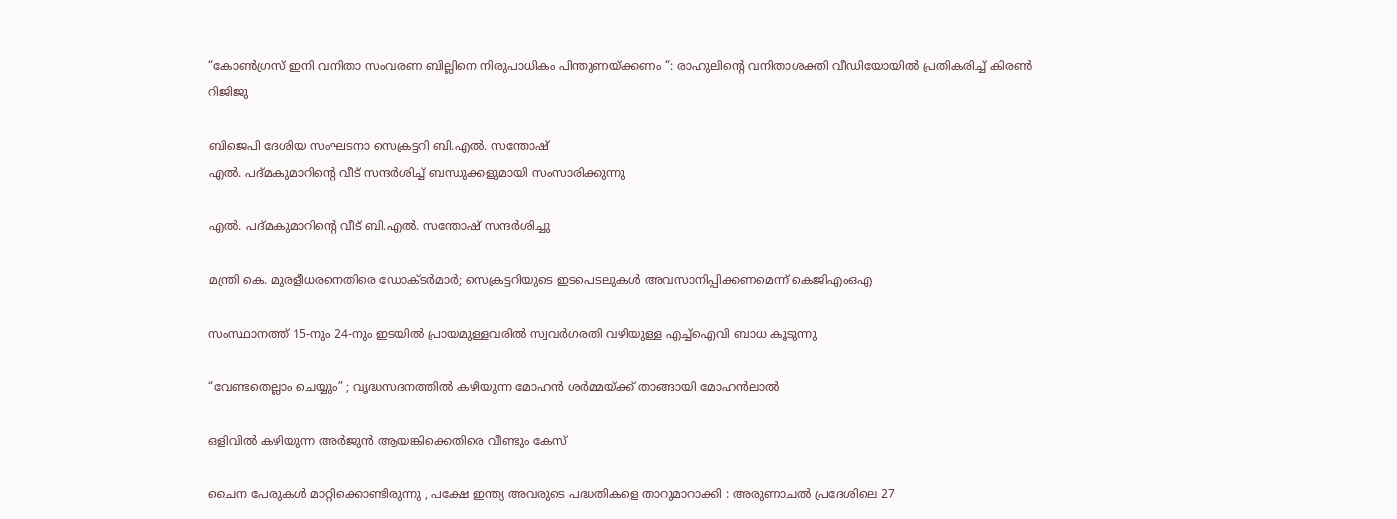“കോൺഗ്രസ് ഇനി വനിതാ സംവരണ ബില്ലിനെ നിരുപാധികം പിന്തുണയ്‌ക്കണം “: രാഹുലിന്റെ വനിതാശക്തി വീഡിയോയിൽ പ്രതികരിച്ച് കിരൺ റിജിജു

ബിജെപി ദേശിയ സംഘടനാ സെക്രട്ടറി ബി.എല്‍. സന്തോഷ്
എല്‍. പദ്മകുമാറിന്റെ വീട് സന്ദര്‍ശിച്ച് ബന്ധുക്കളുമായി സംസാരിക്കുന്നു

എല്‍. പദ്മകുമാറിന്റെ വീട് ബി.എല്‍. സന്തോഷ് സന്ദര്‍ശിച്ചു

മന്ത്രി കെ. മുരളീധരനെതിരെ ഡോക്ടര്‍മാര്‍; സെക്രട്ടറിയുടെ ഇടപെടലുകള്‍ അവസാനിപ്പിക്കണമെന്ന് കെജിഎംഒഎ

സംസ്ഥാനത്ത് 15-നും 24-നും ഇടയിൽ പ്രായമുള്ളവരിൽ സ്വവർഗരതി വഴിയുള്ള എച്ച്ഐവി ബാധ കൂടുന്നു

“വേണ്ടതെല്ലാം ചെയ്യും” ; വൃദ്ധസദനത്തിൽ കഴിയുന്ന മോഹൻ ശർമ്മയ്‌ക്ക് താങ്ങായി മോഹൻലാൽ

ഒളിവില്‍ കഴിയുന്ന അർജുൻ ആയങ്കിക്കെതിരെ വീണ്ടും കേസ്

ചൈന പേരുകൾ മാറ്റിക്കൊണ്ടിരുന്നു , പക്ഷേ ഇന്ത്യ അവരുടെ പദ്ധതികളെ താറുമാറാക്കി : അരുണാചൽ പ്രദേശിലെ 27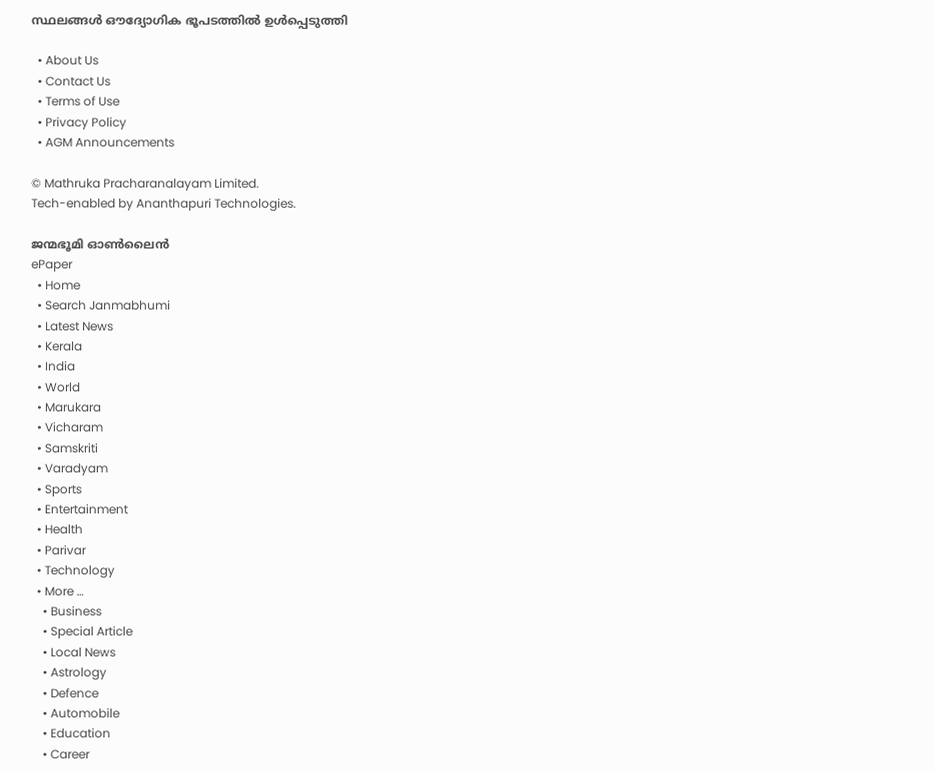സ്ഥലങ്ങൾ ഔദ്യോഗിക ഭൂപടത്തിൽ ഉൾപ്പെടുത്തി

  • About Us
  • Contact Us
  • Terms of Use
  • Privacy Policy
  • AGM Announcements

© Mathruka Pracharanalayam Limited.
Tech-enabled by Ananthapuri Technologies.

ജന്മഭൂമി ഓണ്‍ലൈന്‍
ePaper
  • Home
  • Search Janmabhumi
  • Latest News
  • Kerala
  • India
  • World
  • Marukara
  • Vicharam
  • Samskriti
  • Varadyam
  • Sports
  • Entertainment
  • Health
  • Parivar
  • Technology
  • More …
    • Business
    • Special Article
    • Local News
    • Astrology
    • Defence
    • Automobile
    • Education
    • Career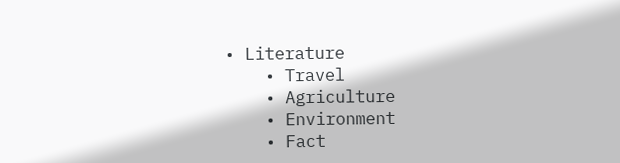• Literature
    • Travel
    • Agriculture
    • Environment
    • Fact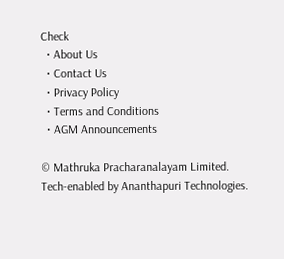Check
  • About Us
  • Contact Us
  • Privacy Policy
  • Terms and Conditions
  • AGM Announcements

© Mathruka Pracharanalayam Limited.
Tech-enabled by Ananthapuri Technologies.